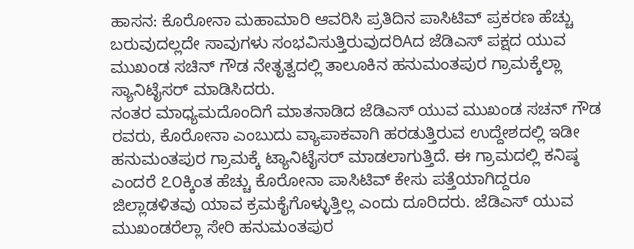ಹಾಸನ: ಕೊರೋನಾ ಮಹಾಮಾರಿ ಆವರಿಸಿ ಪ್ರತಿದಿನ ಪಾಸಿಟಿವ್ ಪ್ರಕರಣ ಹೆಚ್ಚು ಬರುವುದಲ್ಲದೇ ಸಾವುಗಳು ಸಂಭವಿಸುತ್ತಿರುವುದರಿAದ ಜೆಡಿಎಸ್ ಪಕ್ಷದ ಯುವ ಮುಖಂಡ ಸಚಿನ್ ಗೌಡ ನೇತೃತ್ವದಲ್ಲಿ ತಾಲೂಕಿನ ಹನುಮಂತಪುರ ಗ್ರಾಮಕ್ಕೆಲ್ಲಾ ಸ್ಯಾನಿಟೈಸರ್ ಮಾಡಿಸಿದರು.
ನಂತರ ಮಾಧ್ಯಮದೊಂದಿಗೆ ಮಾತನಾಡಿದ ಜೆಡಿಎಸ್ ಯುವ ಮುಖಂಡ ಸಚನ್ ಗೌಡ ರವರು, ಕೊರೋನಾ ಎಂಬುದು ವ್ಯಾಪಾಕವಾಗಿ ಹರಡುತ್ತಿರುವ ಉದ್ದೇಶದಲ್ಲಿ ಇಡೀ ಹನುಮಂತಪುರ ಗ್ರಾಮಕ್ಕೆ ಟ್ಯಾನಿಟೈಸರ್ ಮಾಡಲಾಗುತ್ತಿದೆ. ಈ ಗ್ರಾಮದಲ್ಲಿ ಕನಿಷ್ಠ ಎಂದರೆ ೭೦ಕ್ಕಿಂತ ಹೆಚ್ಚು ಕೊರೋನಾ ಪಾಸಿಟಿವ್ ಕೇಸು ಪತ್ತೆಯಾಗಿದ್ದರೂ ಜಿಲ್ಲಾಡಳಿತವು ಯಾವ ಕ್ರಮಕೈಗೊಳ್ಳುತ್ತಿಲ್ಲ ಎಂದು ದೂರಿದರು. ಜೆಡಿಎಸ್ ಯುವ ಮುಖಂಡರೆಲ್ಲಾ ಸೇರಿ ಹನುಮಂತಪುರ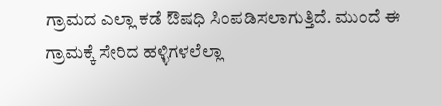ಗ್ರಾಮದ ಎಲ್ಲಾ ಕಡೆ ಔಷಧಿ ಸಿಂಪಡಿಸಲಾಗುತ್ತಿದೆ. ಮುಂದೆ ಈ ಗ್ರಾಮಕ್ಕೆ ಸೇರಿದ ಹಳ್ಳಿಗಳಲೆಲ್ಲಾ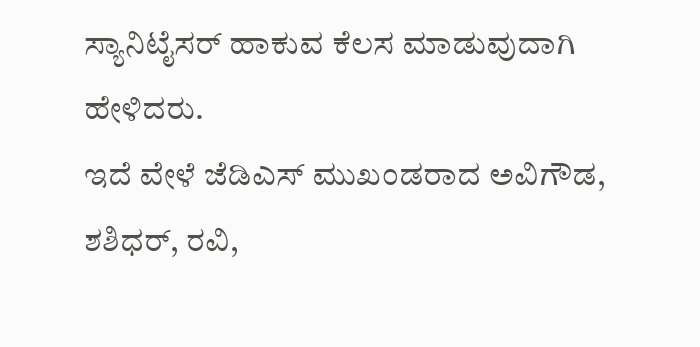ಸ್ಯಾನಿಟೈಸರ್ ಹಾಕುವ ಕೆಲಸ ಮಾಡುವುದಾಗಿ ಹೇಳಿದರು.
ಇದೆ ವೇಳೆ ಜೆಡಿಎಸ್ ಮುಖಂಡರಾದ ಅವಿಗೌಡ, ಶಶಿಧರ್, ರವಿ,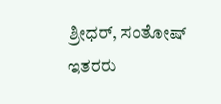ಶ್ರೀಧರ್, ಸಂತೋಷ್ ಇತರರು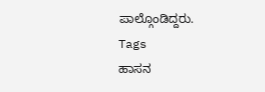ಪಾಲ್ಗೊಂಡಿದ್ದರು.
Tags
ಹಾಸನ